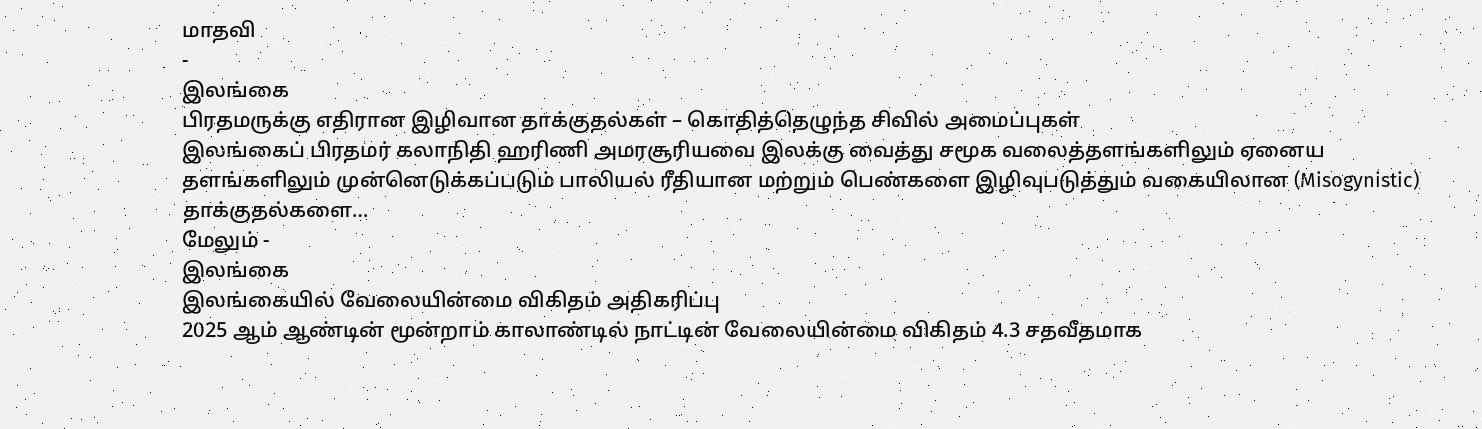மாதவி
-
இலங்கை
பிரதமருக்கு எதிரான இழிவான தாக்குதல்கள் – கொதித்தெழுந்த சிவில் அமைப்புகள்
இலங்கைப் பிரதமர் கலாநிதி ஹரிணி அமரசூரியவை இலக்கு வைத்து சமூக வலைத்தளங்களிலும் ஏனைய தளங்களிலும் முன்னெடுக்கப்படும் பாலியல் ரீதியான மற்றும் பெண்களை இழிவுபடுத்தும் வகையிலான (Misogynistic) தாக்குதல்களை…
மேலும் -
இலங்கை
இலங்கையில் வேலையின்மை விகிதம் அதிகரிப்பு
2025 ஆம் ஆண்டின் மூன்றாம் காலாண்டில் நாட்டின் வேலையின்மை விகிதம் 4.3 சதவீதமாக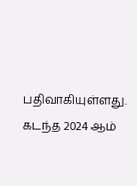பதிவாகியுள்ளது. கடந்த 2024 ஆம்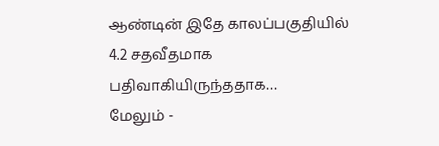ஆண்டின் இதே காலப்பகுதியில் 4.2 சதவீதமாக பதிவாகியிருந்ததாக…
மேலும் -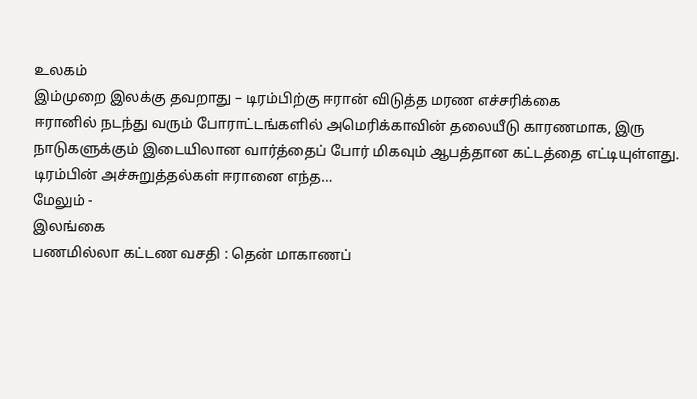உலகம்
இம்முறை இலக்கு தவறாது – டிரம்பிற்கு ஈரான் விடுத்த மரண எச்சரிக்கை
ஈரானில் நடந்து வரும் போராட்டங்களில் அமெரிக்காவின் தலையீடு காரணமாக, இரு நாடுகளுக்கும் இடையிலான வார்த்தைப் போர் மிகவும் ஆபத்தான கட்டத்தை எட்டியுள்ளது. டிரம்பின் அச்சுறுத்தல்கள் ஈரானை எந்த…
மேலும் -
இலங்கை
பணமில்லா கட்டண வசதி : தென் மாகாணப்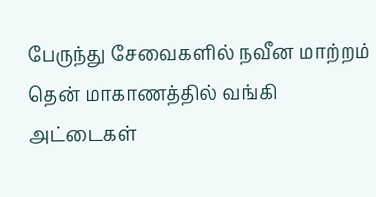பேருந்து சேவைகளில் நவீன மாற்றம்
தென் மாகாணத்தில் வங்கி அட்டைகள்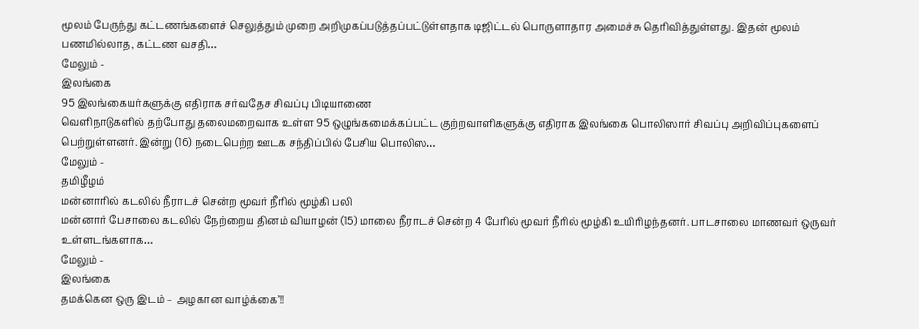மூலம் பேருந்து கட்டணங்களைச் செலுத்தும் முறை அறிமுகப்படுத்தப்பட்டுள்ளதாக டிஜிட்டல் பொருளாதார அமைச்சு தெரிவித்துள்ளது. இதன் மூலம் பணமில்லாத, கட்டண வசதி…
மேலும் -
இலங்கை
95 இலங்கையர்களுக்கு எதிராக சர்வதேச சிவப்பு பிடியாணை
வெளிநாடுகளில் தற்போது தலைமறைவாக உள்ள 95 ஒழுங்கமைக்கப்பட்ட குற்றவாளிகளுக்கு எதிராக இலங்கை பொலிஸார் சிவப்பு அறிவிப்புகளைப் பெற்றுள்ளனர். இன்று (16) நடைபெற்ற ஊடக சந்திப்பில் பேசிய பொலிஸ…
மேலும் -
தமிழீழம்
மன்னாரில் கடலில் நீராடச் சென்ற மூவர் நீரில் மூழ்கி பலி
மன்னார் பேசாலை கடலில் நேற்றைய தினம் வியாழன் (15) மாலை நீராடச் சென்ற 4 பேரில் மூவர் நீரில் மூழ்கி உயிரிழந்தனர். பாடசாலை மாணவர் ஒருவர் உள்ளடங்களாக…
மேலும் -
இலங்கை
தமக்கென ஒரு இடம் – அழகான வாழ்க்கை’!!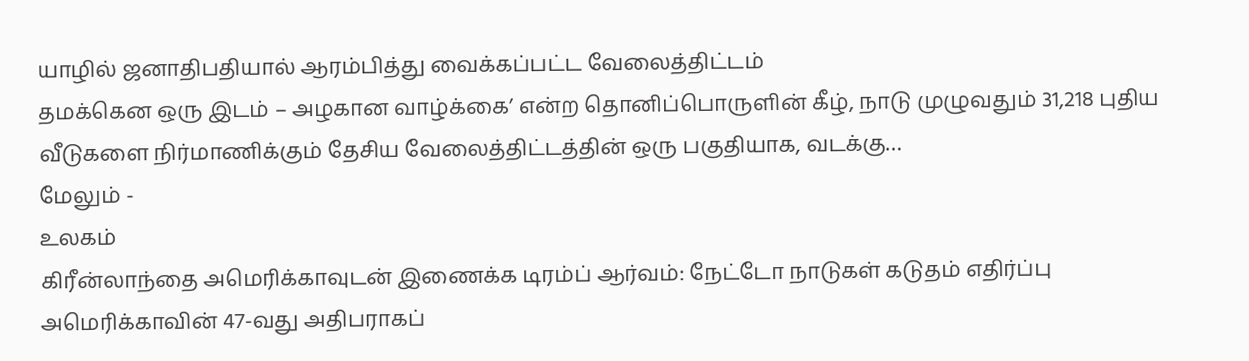யாழில் ஜனாதிபதியால் ஆரம்பித்து வைக்கப்பட்ட வேலைத்திட்டம்
தமக்கென ஒரு இடம் – அழகான வாழ்க்கை’ என்ற தொனிப்பொருளின் கீழ், நாடு முழுவதும் 31,218 புதிய வீடுகளை நிர்மாணிக்கும் தேசிய வேலைத்திட்டத்தின் ஒரு பகுதியாக, வடக்கு…
மேலும் -
உலகம்
கிரீன்லாந்தை அமெரிக்காவுடன் இணைக்க டிரம்ப் ஆர்வம்: நேட்டோ நாடுகள் கடுதம் எதிர்ப்பு
அமெரிக்காவின் 47-வது அதிபராகப்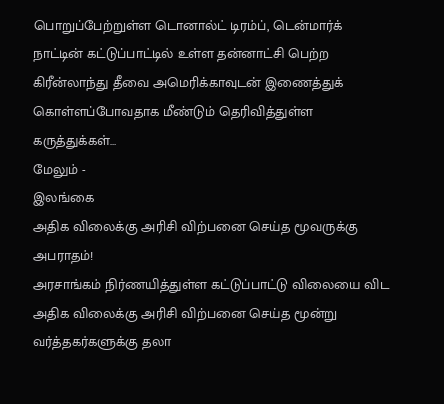பொறுப்பேற்றுள்ள டொனால்ட் டிரம்ப், டென்மார்க் நாட்டின் கட்டுப்பாட்டில் உள்ள தன்னாட்சி பெற்ற கிரீன்லாந்து தீவை அமெரிக்காவுடன் இணைத்துக் கொள்ளப்போவதாக மீண்டும் தெரிவித்துள்ள கருத்துக்கள்…
மேலும் -
இலங்கை
அதிக விலைக்கு அரிசி விற்பனை செய்த மூவருக்கு அபராதம்!
அரசாங்கம் நிர்ணயித்துள்ள கட்டுப்பாட்டு விலையை விட அதிக விலைக்கு அரிசி விற்பனை செய்த மூன்று வர்த்தகர்களுக்கு தலா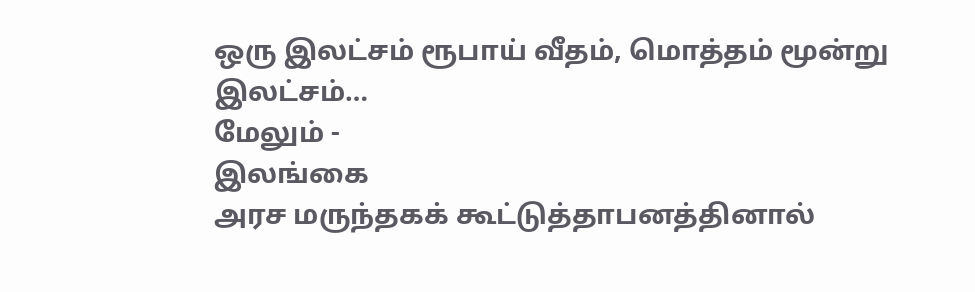ஒரு இலட்சம் ரூபாய் வீதம், மொத்தம் மூன்று இலட்சம்…
மேலும் -
இலங்கை
அரச மருந்தகக் கூட்டுத்தாபனத்தினால்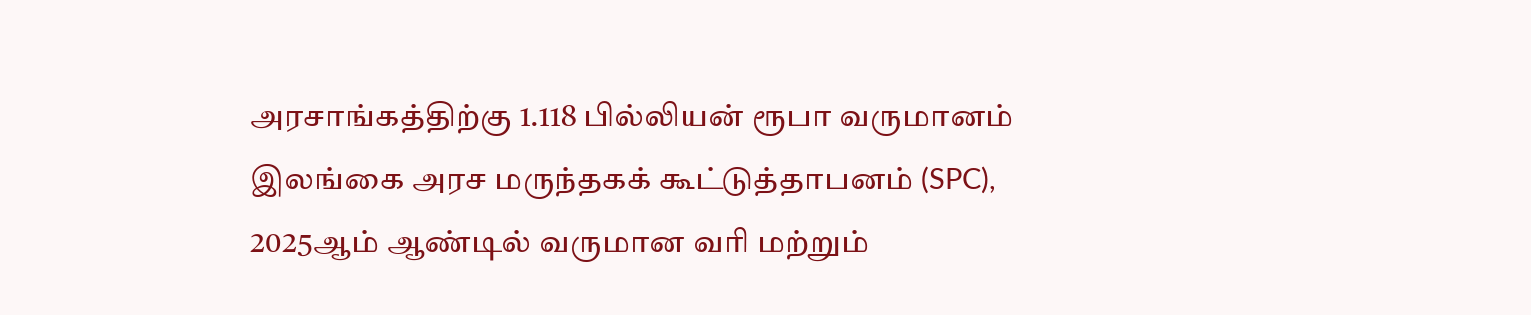அரசாங்கத்திற்கு 1.118 பில்லியன் ரூபா வருமானம்
இலங்கை அரச மருந்தகக் கூட்டுத்தாபனம் (SPC), 2025ஆம் ஆண்டில் வருமான வரி மற்றும்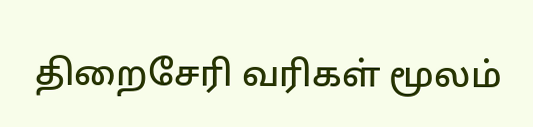திறைசேரி வரிகள் மூலம்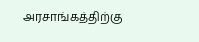அரசாங்கத்திற்கு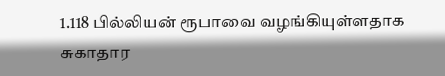1.118 பில்லியன் ரூபாவை வழங்கியுள்ளதாக சுகாதார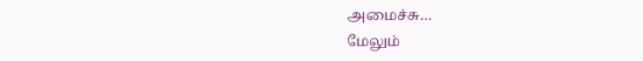அமைச்சு…
மேலும்